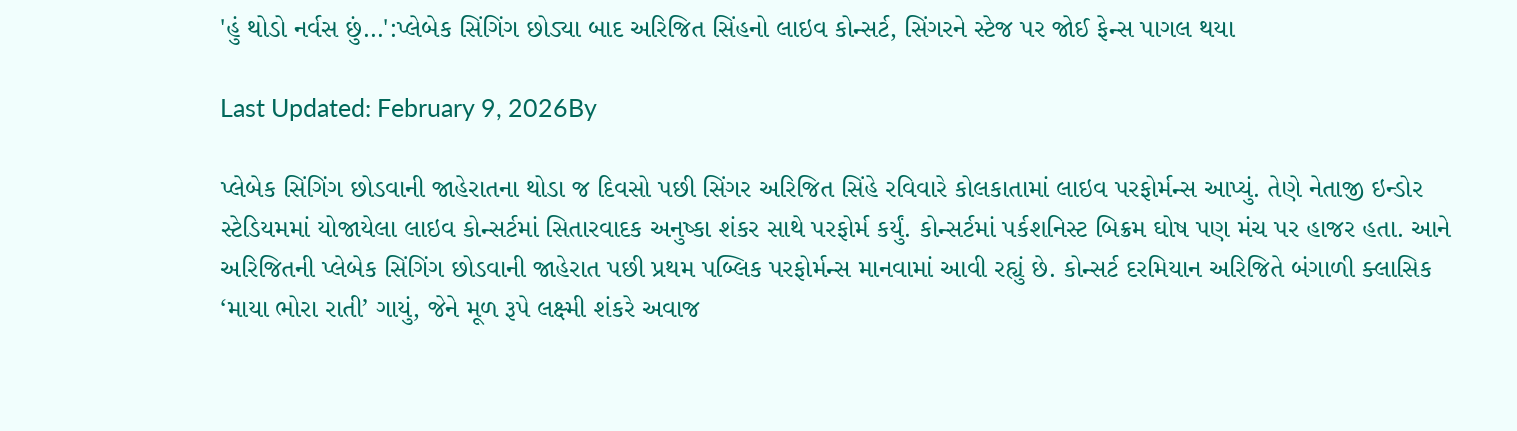'હું થોડો નર્વસ છું…':પ્લેબેક સિંગિંગ છોડ્યા બાદ અરિજિત સિંહનો લાઇવ કોન્સર્ટ, સિંગરને સ્ટેજ પર જોઈ ફેન્સ પાગલ થયા

Last Updated: February 9, 2026By

પ્લેબેક સિંગિંગ છોડવાની જાહેરાતના થોડા જ દિવસો પછી સિંગર અરિજિત સિંહે રવિવારે કોલકાતામાં લાઇવ પરફોર્મન્સ આપ્યું. તેણે નેતાજી ઇન્ડોર સ્ટેડિયમમાં યોજાયેલા લાઇવ કોન્સર્ટમાં સિતારવાદક અનુષ્કા શંકર સાથે પરફોર્મ કર્યું. કોન્સર્ટમાં પર્કશનિસ્ટ બિક્રમ ઘોષ પણ મંચ પર હાજર હતા. આને અરિજિતની પ્લેબેક સિંગિંગ છોડવાની જાહેરાત પછી પ્રથમ પબ્લિક પરફોર્મન્સ માનવામાં આવી રહ્યું છે. કોન્સર્ટ દરમિયાન અરિજિતે બંગાળી ક્લાસિક ‘માયા ભોરા રાતી’ ગાયું, જેને મૂળ રૂપે લક્ષ્મી શંકરે અવાજ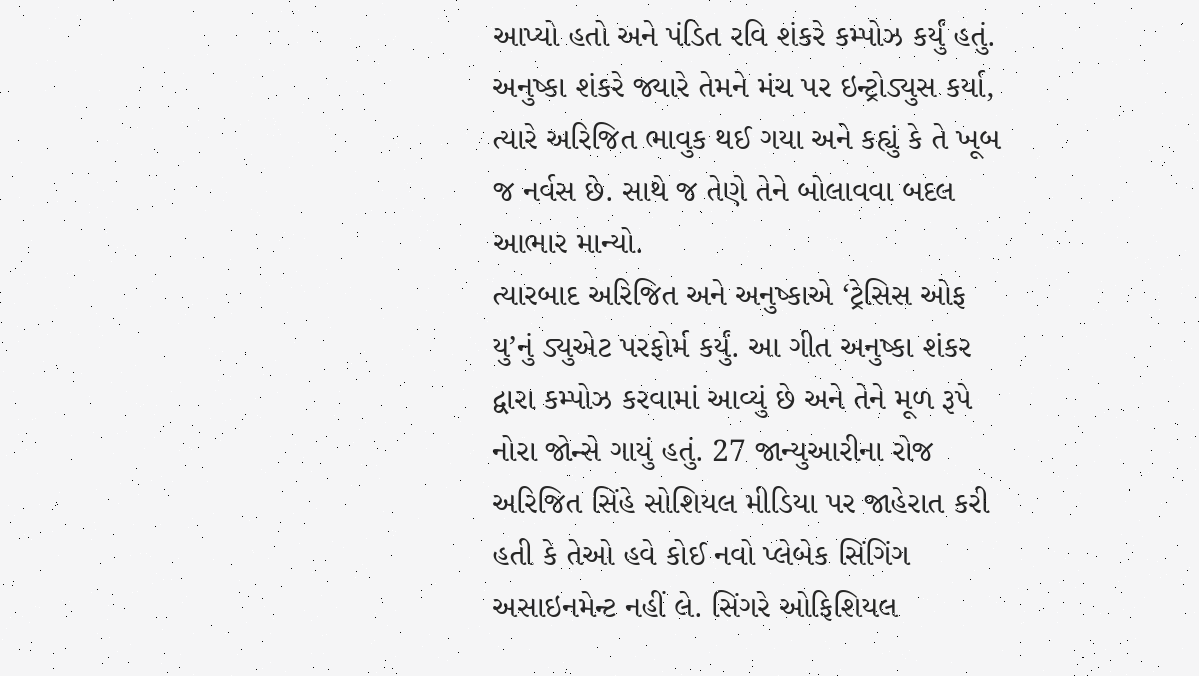આપ્યો હતો અને પંડિત રવિ શંકરે કમ્પોઝ કર્યું હતું. અનુષ્કા શંકરે જ્યારે તેમને મંચ પર ઇન્ટ્રોડ્યુસ કર્યા, ત્યારે અરિજિત ભાવુક થઈ ગયા અને કહ્યું કે તે ખૂબ જ નર્વસ છે. સાથે જ તેણે તેને બોલાવવા બદલ આભાર માન્યો.
ત્યારબાદ અરિજિત અને અનુષ્કાએ ‘ટ્રેસિસ ઓફ યુ’નું ડ્યુએટ પરફોર્મ કર્યું. આ ગીત અનુષ્કા શંકર દ્વારા કમ્પોઝ કરવામાં આવ્યું છે અને તેને મૂળ રૂપે નોરા જોન્સે ગાયું હતું. 27 જાન્યુઆરીના રોજ અરિજિત સિંહે સોશિયલ મીડિયા પર જાહેરાત કરી હતી કે તેઓ હવે કોઈ નવો પ્લેબેક સિંગિંગ અસાઇનમેન્ટ નહીં લે. સિંગરે ઓફિશિયલ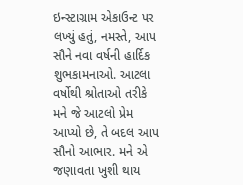ઇન્સ્ટાગ્રામ એકાઉન્ટ પર લખ્યું હતું, નમસ્તે, આપ સૌને નવા વર્ષની હાર્દિક શુભકામનાઓ. આટલા વર્ષોથી શ્રોતાઓ તરીકે મને જે આટલો પ્રેમ આપ્યો છે, તે બદલ આપ સૌનો આભાર. મને એ જણાવતા ખુશી થાય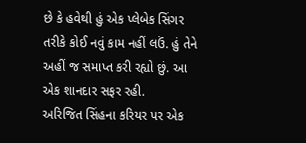છે કે હવેથી હું એક પ્લેબેક સિંગર તરીકે કોઈ નવું કામ નહીં લઉં. હું તેને અહીં જ સમાપ્ત કરી રહ્યો છું. આ એક શાનદાર સફર રહી.
અરિજિત સિંહના કરિયર પર એક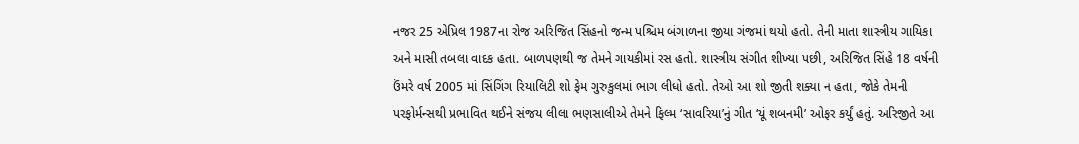નજર 25 એપ્રિલ 1987ના રોજ અરિજિત સિંહનો જન્મ પશ્ચિમ બંગાળના જીયા ગંજમાં થયો હતો. તેની માતા શાસ્ત્રીય ગાયિકા અને માસી તબલા વાદક હતા. બાળપણથી જ તેમને ગાયકીમાં રસ હતો. શાસ્ત્રીય સંગીત શીખ્યા પછી, અરિજિત સિંહે 18 વર્ષની ઉંમરે વર્ષ 2005 માં સિંગિંગ રિયાલિટી શો ફેમ ગુરુકુલમાં ભાગ લીધો હતો. તેઓ આ શો જીતી શક્યા ન હતા, જોકે તેમની પરફોર્મન્સથી પ્રભાવિત થઈને સંજય લીલા ભણસાલીએ તેમને ફિલ્મ ‘સાવરિયા’નું ગીત ‘યૂં શબનમી’ ઓફર કર્યું હતું. અરિજીતે આ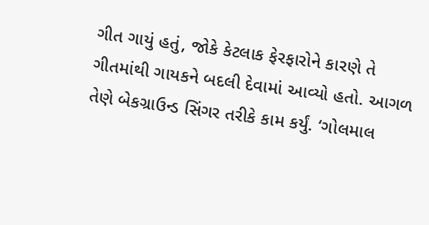ગીત ગાયું હતું, જોકે કેટલાક ફેરફારોને કારણે તે ગીતમાંથી ગાયકને બદલી દેવામાં આવ્યો હતો. આગળ તેણે બેકગ્રાઉન્ડ સિંગર તરીકે કામ કર્યું. ‘ગોલમાલ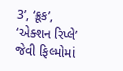3’, ‘ક્રૂક’, ‘એક્શન રિપ્લે’ જેવી ફિલ્મોમાં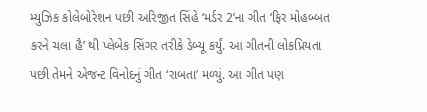મ્યુઝિક કોલેબોરેશન પછી અરિજીત સિંહે ‘મર્ડર 2’ના ગીત ‘ફિર મોહબ્બત કરને ચલા હૈ’ થી પ્લેબેક સિંગર તરીકે ડેબ્યૂ કર્યું. આ ગીતની લોકપ્રિયતા પછી તેમને એજન્ટ વિનોદનું ગીત ‘રાબતા’ મળ્યું. આ ગીત પણ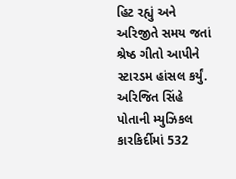હિટ રહ્યું અને અરિજીતે સમય જતાં શ્રેષ્ઠ ગીતો આપીને સ્ટારડમ હાંસલ કર્યું. અરિજિત સિંહે પોતાની મ્યુઝિકલ કારકિર્દીમાં 532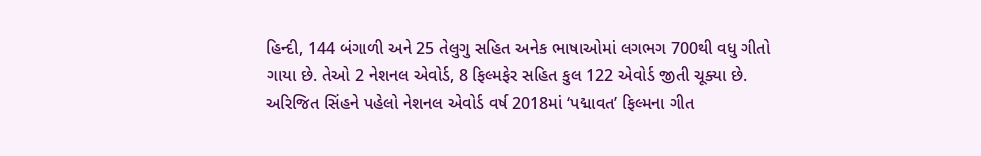હિન્દી, 144 બંગાળી અને 25 તેલુગુ સહિત અનેક ભાષાઓમાં લગભગ 700થી વધુ ગીતો ગાયા છે. તેઓ 2 નેશનલ એવોર્ડ, 8 ફિલ્મફેર સહિત કુલ 122 એવોર્ડ જીતી ચૂક્યા છે. અરિજિત સિંહને પહેલો નેશનલ એવોર્ડ વર્ષ 2018માં ‘પદ્માવત’ ફિલ્મના ગીત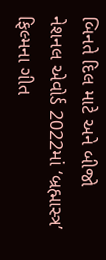બિનતે દિલ માટે અને બીજો નેશનલ એવોર્ડ 2022માં ‘બ્રહ્માસ્ત્ર’ ફિલ્મના ગીત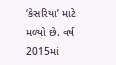‘કેસરિયા’ માટે મળ્યો છે. વર્ષ 2015માં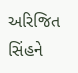અરિજિત સિંહને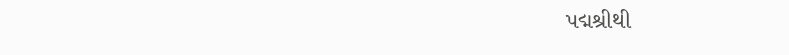પદ્મશ્રીથી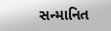સન્માનિત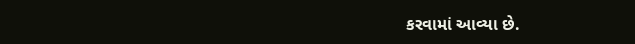કરવામાં આવ્યા છે.